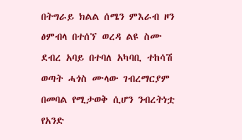በትግራይ ክልል ሰሜን ምእራብ ዞን ፅምብላ በተሰኘ ወረዳ ልዩ ስሙ ደብረ አባይ በተባለ አካባቢ ተከሳሽ ወጣት ሓጎስ ሙላው ገብረማርያም በመባል የሚታወቅ ሲሆን ንብረትነቷ የአንድ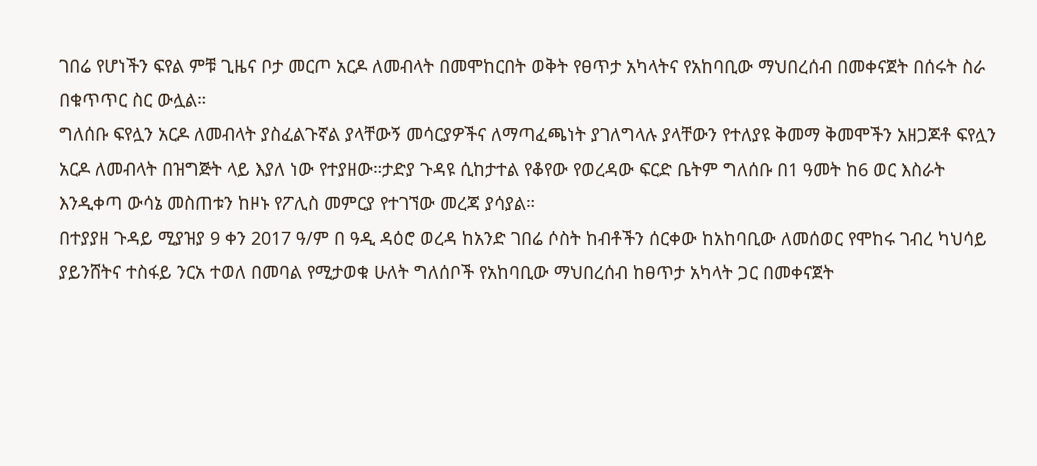ገበሬ የሆነችን ፍየል ምቹ ጊዜና ቦታ መርጦ አርዶ ለመብላት በመሞከርበት ወቅት የፀጥታ አካላትና የአከባቢው ማህበረሰብ በመቀናጀት በሰሩት ስራ በቁጥጥር ስር ውሏል።
ግለሰቡ ፍየሏን አርዶ ለመብላት ያስፈልጉኛል ያላቸውኝ መሳርያዎችና ለማጣፈጫነት ያገለግላሉ ያላቸውን የተለያዩ ቅመማ ቅመሞችን አዘጋጆቶ ፍየሏን አርዶ ለመብላት በዝግጅት ላይ እያለ ነው የተያዘው።ታድያ ጉዳዩ ሲከታተል የቆየው የወረዳው ፍርድ ቤትም ግለሰቡ በ1 ዓመት ከ6 ወር እስራት እንዲቀጣ ውሳኔ መስጠቱን ከዞኑ የፖሊስ መምርያ የተገኘው መረጃ ያሳያል።
በተያያዘ ጉዳይ ሚያዝያ 9 ቀን 2017 ዓ/ም በ ዓዲ ዳዕሮ ወረዳ ከአንድ ገበሬ ሶስት ከብቶችን ሰርቀው ከአከባቢው ለመሰወር የሞከሩ ገብረ ካህሳይ ያይንሸትና ተስፋይ ንርአ ተወለ በመባል የሚታወቁ ሁለት ግለሰቦች የአከባቢው ማህበረሰብ ከፀጥታ አካላት ጋር በመቀናጀት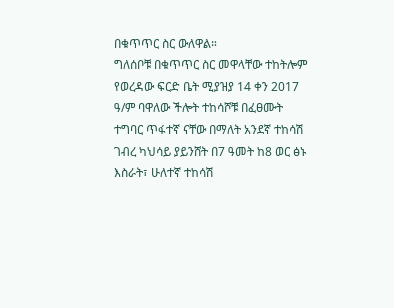በቁጥጥር ስር ውለዋል።
ግለሰቦቹ በቁጥጥር ስር መዋላቸው ተከትሎም የወረዳው ፍርድ ቤት ሚያዝያ 14 ቀን 2017 ዓ/ም ባዋለው ችሎት ተከሳሾቹ በፈፀሙት ተግባር ጥፋተኛ ናቸው በማለት አንደኛ ተከሳሽ ገብረ ካህሳይ ያይንሸት በ7 ዓመት ከ8 ወር ፅኑ እስራት፣ ሁለተኛ ተከሳሽ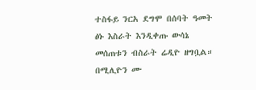ተስፋይ ንርአ ደግሞ በሰባት ዓመት ፅኑ እስራት እንዲቀጡ ውሳኔ መሰጠቱን ብስራት ሬዲዮ ዘግቧል።
በሚሊዮን ሙ